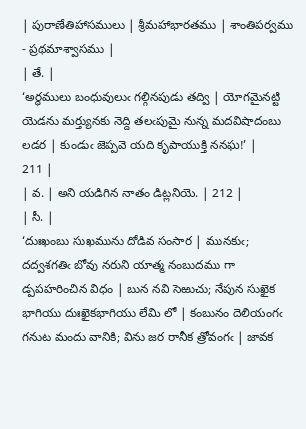| పురాణేతిహాసములు | శ్రీమహాభారతము | శాంతిపర్వము - ప్రథమాశ్వాసము |
| తే. |
‘అర్థములు బంధువులుఁ గల్గినపుడు తద్వి | యోగమైనట్టి యెడను మర్త్యునకు నెద్ది తలఁపుమై నున్న మదవిషాదంబు లడర | కుండుఁ జెప్పవె యది కృపాయుక్తి ననఘ!’ |
211 |
| వ. | అని యడిగిన నాతం డిట్లనియె. | 212 |
| సీ. |
‘దుఃఖంబు సుఖమును దోడివ సంసార | మునకుఁ; దద్వశగతిఁ బోవు నరుని యాత్మ నంబుదము గా డ్పపహరించిన విధం | బున నవి సెఱుచు; నేపున సుఖైక భాగియు దుఃఖైకభాగియు లేమి లో | కంబునం దెలియంగఁ గనుట మందు వానికి; విను జర రానీక త్రోవంగఁ | జావక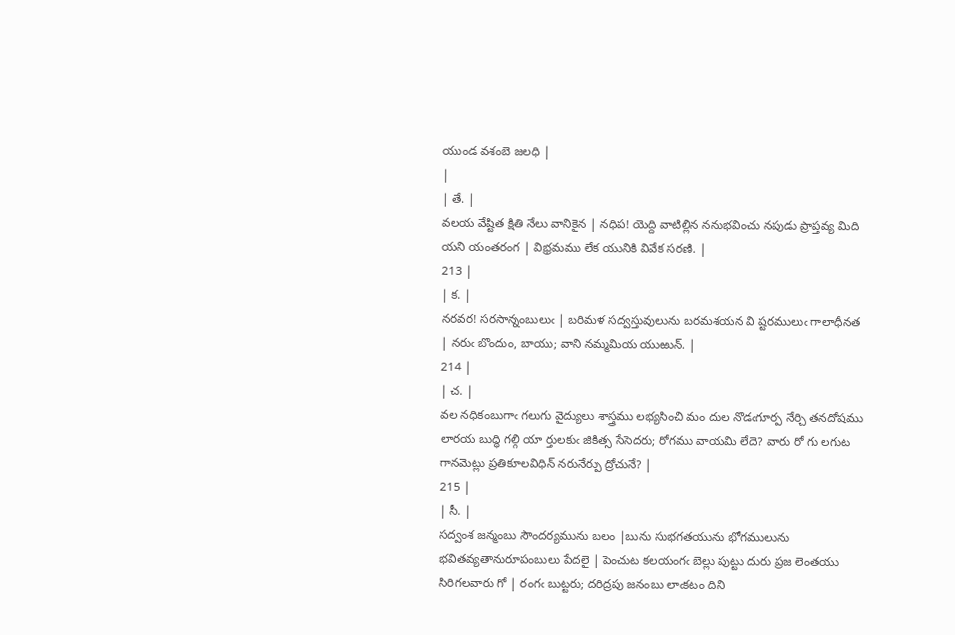యుండ వశంబె జలధి |
|
| తే. |
వలయ వేష్టిత క్షితి నేలు వానికైన | నధిప! యెద్ది వాటిల్లిన ననుభవించు నపుడు ప్రాప్తవ్య మిది యని యంతరంగ | విభ్రమము లేక యునికి వివేక సరణి. |
213 |
| క. |
నరవర! సరసాన్నంబులుఁ | బరిమళ సద్వస్తువులును బరమశయన వి ష్టరములుఁ గాలాధీనత | నరుఁ బొందుం, బాయు; వాని నమ్మమియ యుఱున్. |
214 |
| చ. |
వల నధికంబుగాఁ గలుగు వైద్యులు శాస్త్రము లభ్యసించి మం దుల నొడఁగూర్ప నేర్చి తనదోషము లారయ బుద్ధి గల్గి యా ర్తులకుఁ జికిత్స సేసెదరు; రోగము వాయమి లేదె? వారు రో గు లగుట గానమెట్లు ప్రతికూలవిధిన్ నరునేర్పు ద్రోచునే? |
215 |
| సీ. |
సద్వంశ జన్మంబు సౌందర్యమును బలం |బును సుభగతయును భోగములును భవితవ్యతానురూపంబులు పేదలై | పెంచుట కలయంగఁ బెల్లు పుట్టు దురు ప్రజ లెంతయు సిరిగలవారు గో | రంగఁ బుట్టరు; దరిద్రపు జనంబు లాఁకటం దిని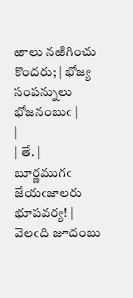ఱాలు నఱిగించు కొందరు; | భోజ్య సంపన్నులు భోజనంబుఁ |
|
| తే. |
బూర్ణముగఁ జేయఁజాలరు భూపవర్య! | వెలఁది జూదంబు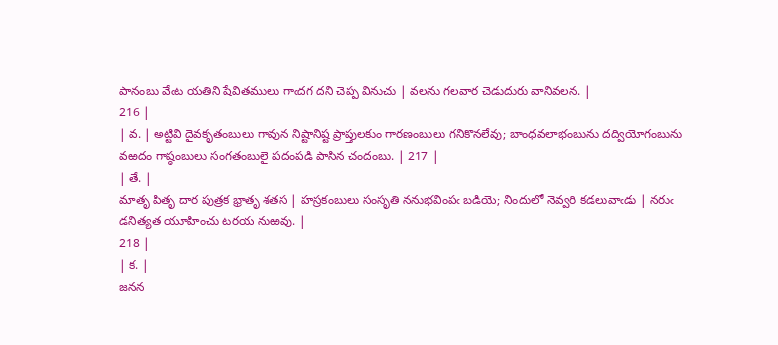పానంబు వేఁట యతిని షేవితములు గాఁదగ దని చెప్ప వినుచు | వలను గలవార చెడుదురు వానివలన. |
216 |
| వ. | అట్టివి దైవకృతంబులు గావున నిష్టానిష్ట ప్రాప్తులకుం గారణంబులు గనికొనలేవు; బాంధవలాభంబును దద్వియోగంబును వఱదం గాష్ఠంబులు సంగతంబులై పదంపడి పాసిన చందంబు. | 217 |
| తే. |
మాతృ పితృ దార పుత్రక భ్రాతృ శతస | హస్రకంబులు సంసృతి ననుభవింపఁ బడియె; నిందులో నెవ్వరి కడలువాఁడు | నరుఁ డనిత్యత యూహించు టరయ నుఱవు. |
218 |
| క. |
జనన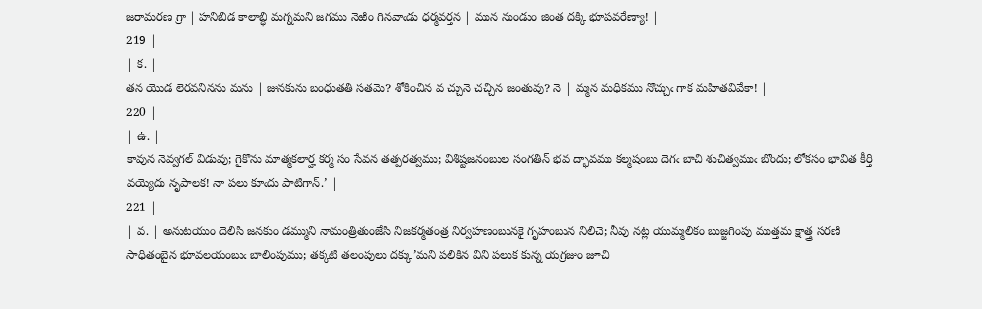జరామరణ గ్రా | హనిబిడ కాలాబ్ధి మగ్నమని జగము నెఱిం గినవాఁడు ధర్మవర్తన | మున నుండుం జింత దక్కి భూపవరేణ్యా! |
219 |
| క. |
తన యొడ లెరవనినను మను | జునకును బంధుతతి సతమె? శోకించిన వ చ్చునె చచ్చిన జంతువు? నె | మ్మన మధికము నొచ్చుఁ గాక మహితవివేకా! |
220 |
| ఉ. |
కావున నెవ్వగల్ విడువు; గైకొను మాత్మకలార్హ కర్మ సం సేవన తత్పరత్వము; విశిష్టజనంబుల సంగతిన్ భవ ద్భావము కల్మషంబు దెగఁ బాచి శుచిత్వముఁ బొందు; లోకసం భావిత కీర్తి వయ్యెదు నృపాలక! నా పలు కూఁదు పాటిగాన్.’ |
221 |
| వ. | అనుటయుం దెలిసి జనకుం డమ్ముని నామంత్రితుంజేసి నిజకర్మతంత్ర నిర్వహణంబునకై గృహంబున నిలిచె; నీవు నట్ల యుమ్మలికం బుజ్జగింపు ముత్తమ క్షాత్త్ర సరణి సాధితంబైన భూవలయంబుఁ బాలింపుము; తక్కటి తలంపులు దక్కు’మని పలికిన విని పలుక కున్న యగ్రజుం జూచి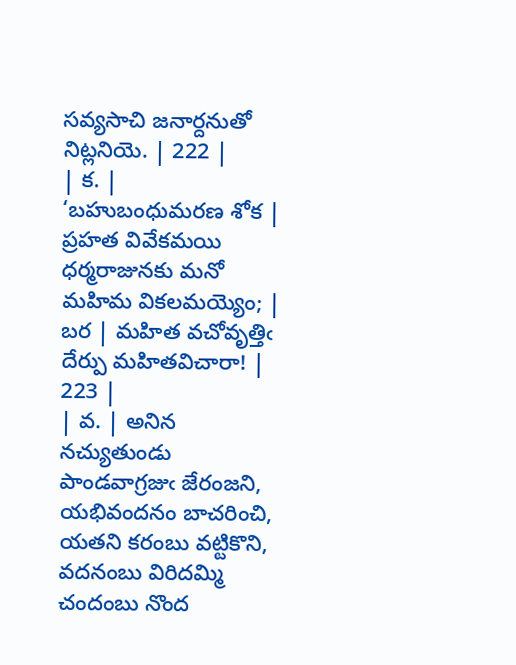సవ్యసాచి జనార్దనుతో నిట్లనియె. | 222 |
| క. |
‘బహుబంధుమరణ శోక | ప్రహత వివేకమయి ధర్మరాజునకు మనో మహిమ వికలమయ్యెం; | బర | మహిత వచోవృత్తిఁ దేర్పు మహితవిచారా! |
223 |
| వ. | అనిన నచ్యుతుండు పాండవాగ్రజుఁ జేరంజని, యభివందనం బాచరించి, యతని కరంబు వట్టికొని, వదనంబు విరిదమ్మి చందంబు నొంద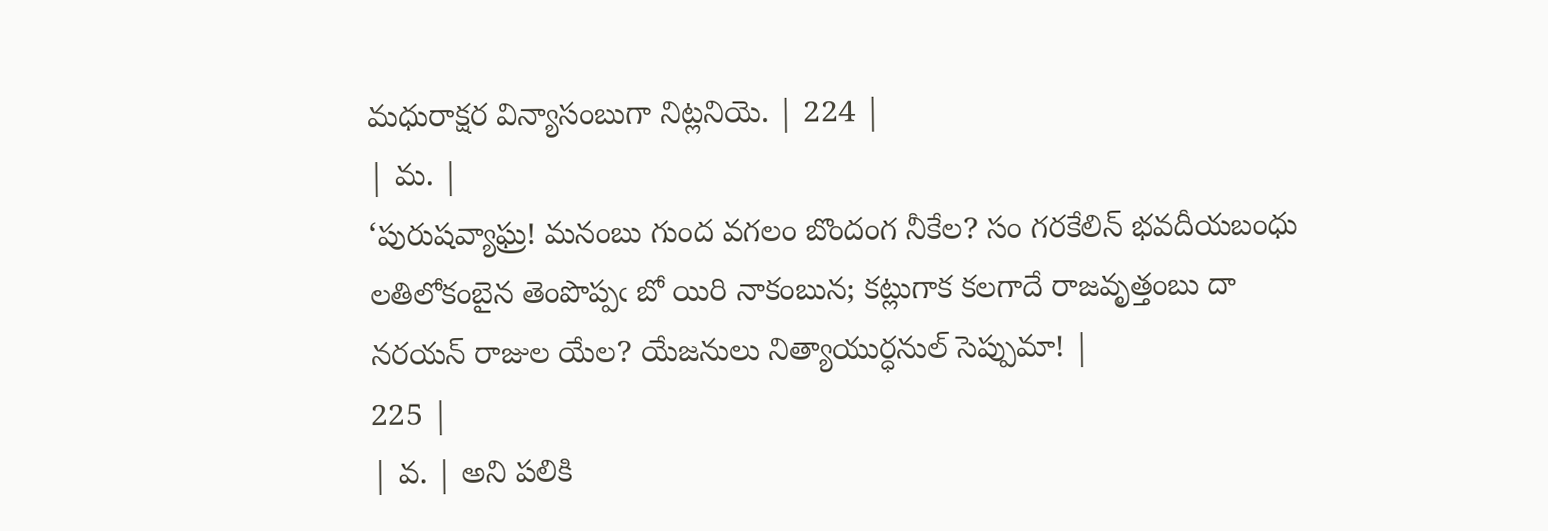మధురాక్షర విన్యాసంబుగా నిట్లనియె. | 224 |
| మ. |
‘పురుషవ్యాఘ్ర! మనంబు గుంద వగలం బొందంగ నీకేల? సం గరకేలిన్ భవదీయబంధు లతిలోకంబైన తెంపొప్పఁ బో యిరి నాకంబున; కట్లుగాక కలగాదే రాజవృత్తంబు దా నరయన్ రాజుల యేల? యేజనులు నిత్యాయుర్ధనుల్ సెప్పుమా! |
225 |
| వ. | అని పలికి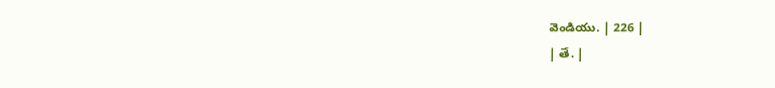వెండియు. | 226 |
| తే. |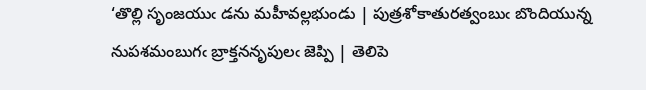‘తొల్లి సృంజయుఁ డను మహీవల్లభుండు | పుత్రశోకాతురత్వంబుఁ బొందియున్న నుపశమంబుగఁ బ్రాక్తననృపులఁ జెప్పి | తెలిపె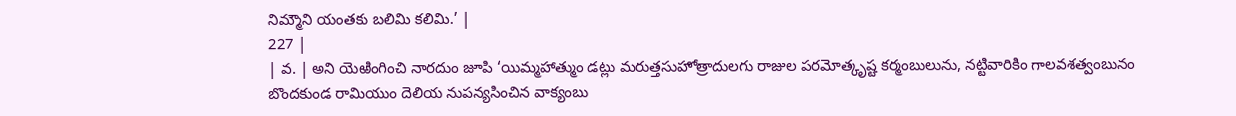నిమ్మౌని యంతకు బలిమి కలిమి.’ |
227 |
| వ. | అని యెఱింగించి నారదుం జూపి ‘యిమ్మహాత్ముం డట్లు మరుత్తసుహోత్రాదులగు రాజుల పరమోత్కృష్ట కర్మంబులును, నట్టివారికిం గాలవశత్వంబునం బొందకుండ రామియుం దెలియ నుపన్యసించిన వాక్యంబు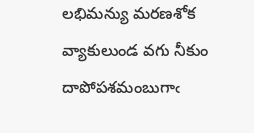లభిమన్యు మరణశోక వ్యాకులుండ వగు నీకుం దాపోపశమంబుగాఁ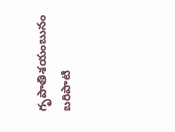గృపాతిశయంబునం బరిపాటి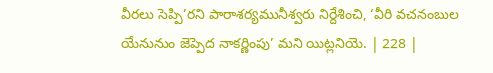వీరలు సెప్పి’రని పారాశర్యమునీశ్వరు నిర్దేశించి, ‘వీరి వచనంబుల యేనునుం జెప్పెద నాకర్ణింపు’ మని యిట్లనియె. | 228 |